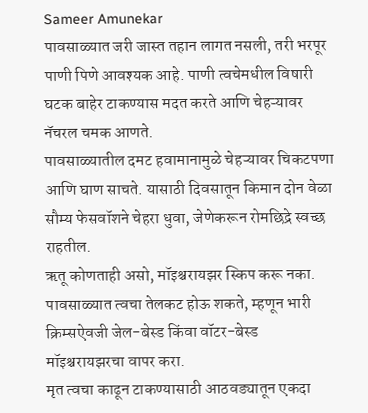Sameer Amunekar
पावसाळ्यात जरी जास्त तहान लागत नसली, तरी भरपूर पाणी पिणे आवश्यक आहे. पाणी त्वचेमधील विषारी घटक बाहेर टाकण्यास मदत करते आणि चेहऱ्यावर नॅचरल चमक आणते.
पावसाळ्यातील दमट हवामानामुळे चेहऱ्यावर चिकटपणा आणि घाण साचते. यासाठी दिवसातून किमान दोन वेळा सौम्य फेसवॉशने चेहरा धुवा, जेणेकरून रोमछिद्रे स्वच्छ राहतील.
ऋतू कोणताही असो, मॉइश्चरायझर स्किप करू नका. पावसाळ्यात त्वचा तेलकट होऊ शकते, म्हणून भारी क्रिम्सऐवजी जेल-बेस्ड किंवा वॉटर-बेस्ड मॉइश्चरायझरचा वापर करा.
मृत त्वचा काढून टाकण्यासाठी आठवड्यातून एकदा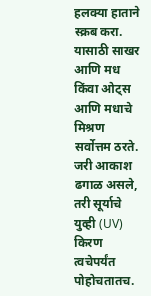हलक्या हाताने स्क्रब करा. यासाठी साखर आणि मध किंवा ओट्स आणि मधाचे मिश्रण सर्वोत्तम ठरते.
जरी आकाश ढगाळ असले, तरी सूर्याचे युव्ही (UV) किरण त्वचेपर्यंत पोहोचतातच.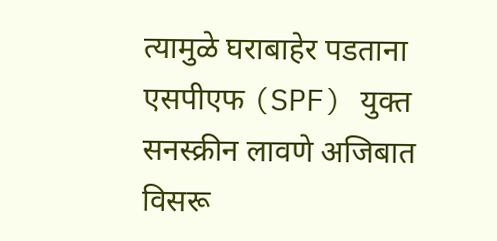त्यामुळे घराबाहेर पडताना एसपीएफ (SPF) युक्त सनस्क्रीन लावणे अजिबात विसरू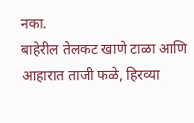नका.
बाहेरील तेलकट खाणे टाळा आणि आहारात ताजी फळे, हिरव्या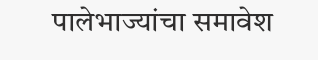पालेभाज्यांचा समावेश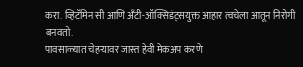करा. व्हिटॅमिन सी आणि अँटी-ऑक्सिडंट्सयुक्त आहार त्वचेला आतून निरोगी बनवतो.
पावसाळ्यात चेहऱ्यावर जास्त हेवी मेकअप करणे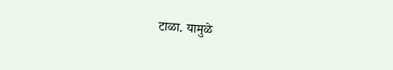टाळा. यामुळे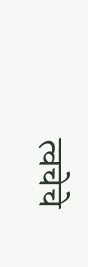त्वचेचे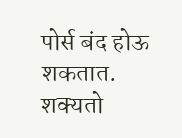पोर्स बंद होऊ शकतात. शक्यतो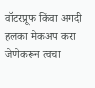वॉटरप्रूफ किंवा अगदी हलका मेकअप करा जेणेकरून त्वचा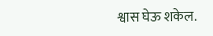श्वास घेऊ शकेल.